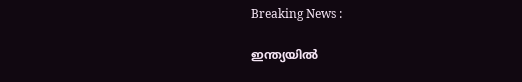Breaking News :

ഇന്ത്യയില്‍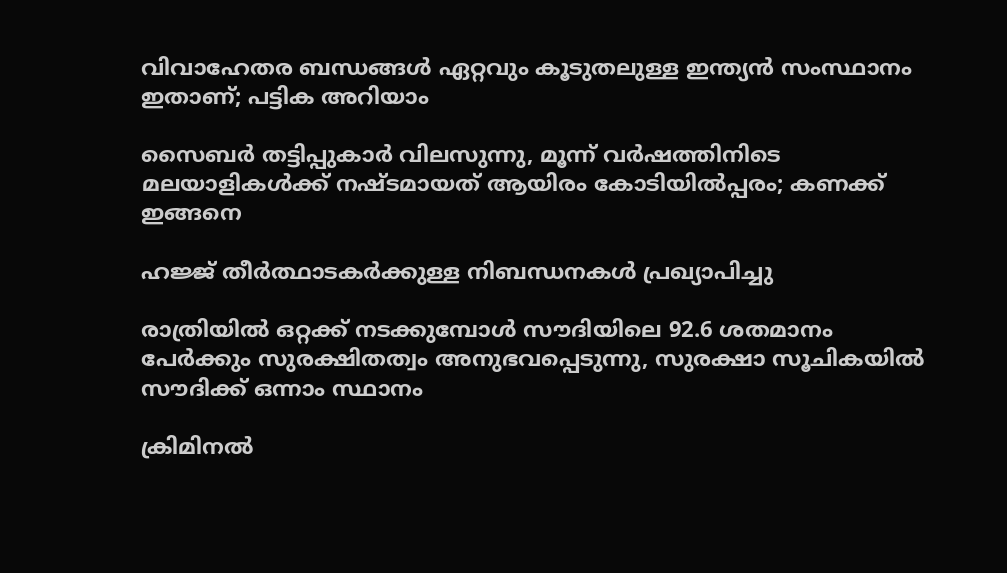വിവാഹേതര ബന്ധങ്ങള്‍ ഏറ്റവും കൂടുതലുള്ള ഇന്ത്യന്‍ സംസ്ഥാനം ഇതാണ്; പട്ടിക അറിയാം

സൈബര്‍ തട്ടിപ്പുകാര്‍ വിലസുന്നു, മൂന്ന് വര്‍ഷത്തിനിടെ മലയാളികള്‍ക്ക് നഷ്ടമായത് ആയിരം കോടിയില്‍പ്പരം; കണക്ക് ഇങ്ങനെ

ഹജ്ജ് തീർത്ഥാടകർക്കുള്ള നിബന്ധനകൾ പ്രഖ്യാപിച്ചു

രാത്രിയിൽ ഒറ്റക്ക് നടക്കുമ്പോൾ സൗദിയിലെ 92.6 ശതമാനം പേർക്കും സുരക്ഷിതത്വം അനുഭവപ്പെടുന്നു, സുരക്ഷാ സൂചികയിൽ സൗദിക്ക് ഒന്നാം സ്ഥാനം

ക്രിമിനല്‍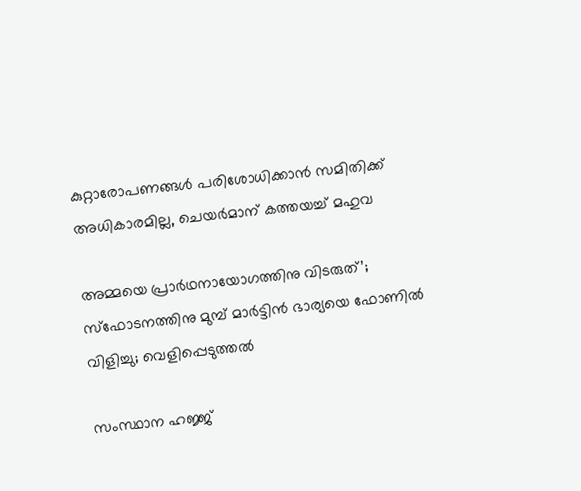കുറ്റാരോപണങ്ങള്‍ പരിശോധിക്കാന്‍ സമിതിക്ക്‌ അധികാരമില്ല, ചെയര്‍മാന്‌ കത്തയച്ച് മഹുവ

അമ്മയെ പ്രാര്‍ഥനായോഗത്തിനു വിടരുത്’; സ്‌ഫോടനത്തിനു മുമ്പ് മാര്‍ട്ടിന്‍ ഭാര്യയെ ഫോണില്‍ വിളിച്ചു; വെളിപ്പെടുത്തല്‍

സംസ്ഥാന ഹജ്ജ്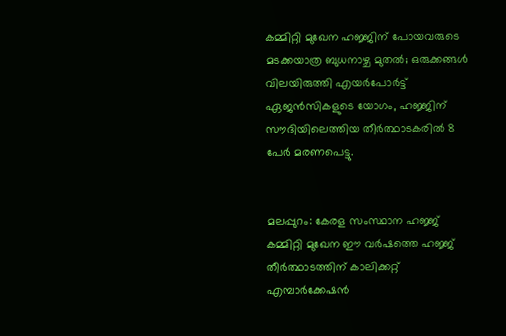കമ്മിറ്റി മുഖേന ഹജ്ജിന് പോയവരുടെ മടക്കയാത്ര ബുധനാഴ്ച മുതൽ; ഒരുക്കങ്ങൾ വിലയിരുത്തി എയർപോർട്ട് ഏജൻസികളുടെ യോഗം, ഹജ്ജിന് സൗദിയിലെത്തിയ തീർത്ഥാടകരിൽ 8 പേര്‍ മരണപെട്ടു.


മലപ്പുറം: കേരള സംസ്ഥാന ഹജ്ജ് കമ്മിറ്റി മുഖേന ഈ വർഷത്തെ ഹജ്ജ് തീർത്ഥാടത്തിന് കാലിക്കറ്റ് എമ്പാർക്കേഷൻ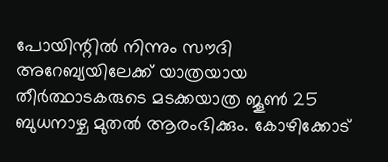പോയിന്റിൽ നിന്നും സൗദി അറേബ്യയിലേക്ക് യാത്രയായ തീർത്ഥാടകരുടെ മടക്കയാത്ര ജൂൺ 25 ബുധനാഴ്ച മുതൽ ആരംഭിക്കും. കോഴിക്കോട്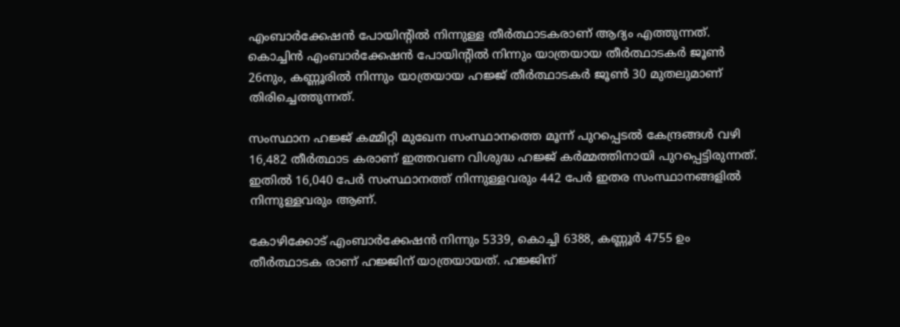എംബാർക്കേഷൻ പോയിന്റിൽ നിന്നുള്ള തീർത്ഥാടകരാണ് ആദ്യം എത്തുന്നത്. കൊച്ചിൻ എംബാർക്കേഷൻ പോയിന്റിൽ നിന്നും യാത്രയായ തീർത്ഥാടകർ ജൂൺ 26നും, കണ്ണൂരിൽ നിന്നും യാത്രയായ ഹജ്ജ് തീർത്ഥാടകർ ജൂൺ 30 മുതലുമാണ് തിരിച്ചെത്തുന്നത്.

സംസ്ഥാന ഹജ്ജ് കമ്മിറ്റി മുഖേന സംസ്ഥാനത്തെ മൂന്ന് പുറപ്പെടൽ കേന്ദ്രങ്ങൾ വഴി 16,482 തീർത്ഥാട കരാണ് ഇത്തവണ വിശുദ്ധ ഹജ്ജ് കർമ്മത്തിനായി പുറപ്പെട്ടിരുന്നത്. ഇതിൽ 16,040 പേർ സംസ്ഥാനത്ത് നിന്നുള്ളവരും 442 പേർ ഇതര സംസ്ഥാനങ്ങളിൽ നിന്നുള്ളവരും ആണ്.

കോഴിക്കോട് എംബാർക്കേഷൻ നിന്നും 5339, കൊച്ചി 6388, കണ്ണൂർ 4755 ഉം തീർത്ഥാടക രാണ് ഹജ്ജിന് യാത്രയായത്. ഹജ്ജിന്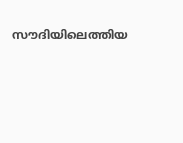സൗദിയിലെത്തിയ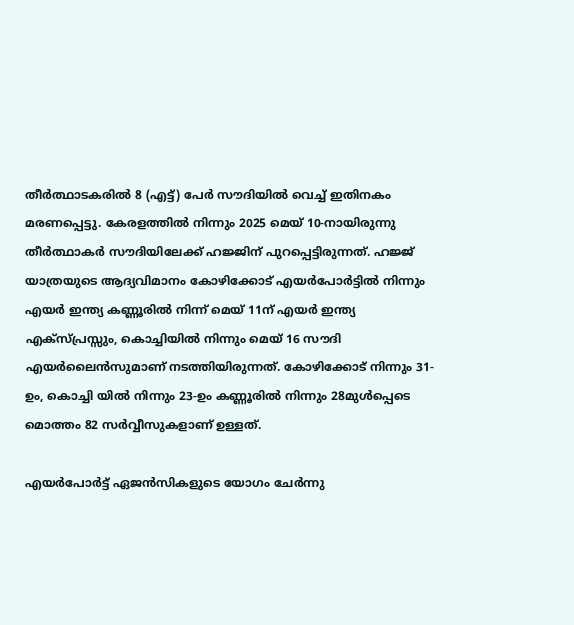തീർത്ഥാടകരിൽ 8 (എട്ട്) പേർ സൗദിയിൽ വെച്ച് ഇതിനകം മരണപ്പെട്ടു. കേരളത്തിൽ നിന്നും 2025 മെയ് 10-നായിരുന്നു തീർത്ഥാകർ സൗദിയിലേക്ക് ഹജ്ജിന് പുറപ്പെട്ടിരുന്നത്. ഹജ്ജ് യാത്രയുടെ ആദ്യവിമാനം കോഴിക്കോട് എയർപോർട്ടിൽ നിന്നും എയർ ഇന്ത്യ കണ്ണൂരിൽ നിന്ന് മെയ് 11ന് എയർ ഇന്ത്യ എക്സ്പ്രസ്സും, കൊച്ചിയിൽ നിന്നും മെയ് 16 സൗദി എയർലൈൻസുമാണ് നടത്തിയിരുന്നത്. കോഴിക്കോട് നിന്നും 31-ഉം, കൊച്ചി യിൽ നിന്നും 23-ഉം കണ്ണൂരിൽ നിന്നും 28മുൾപ്പെടെ മൊത്തം 82 സർവ്വീസുകളാണ് ഉള്ളത്.

എയർപോർട്ട് ഏജൻസികളുടെ യോഗം ചേർന്നു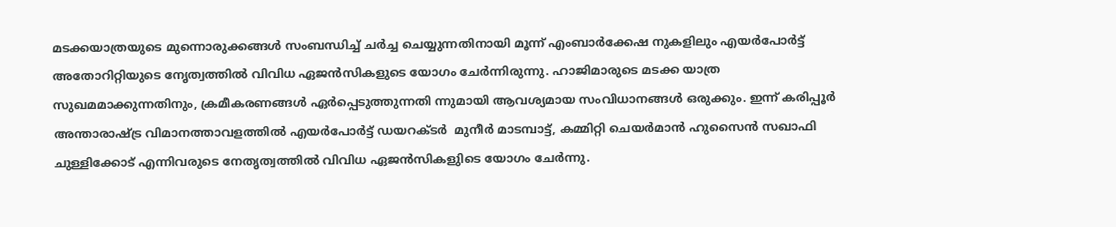മടക്കയാത്രയുടെ മുന്നൊരുക്കങ്ങൾ സംബന്ധിച്ച് ചർച്ച ചെയ്യുന്നതിനായി മൂന്ന് എംബാർക്കേഷ നുകളിലും എയർപോർട്ട് അതോറിറ്റിയുടെ നേൃത്വത്തിൽ വിവിധ ഏജൻസികളുടെ യോഗം ചേർന്നിരുന്നു. ഹാജിമാരുടെ മടക്ക യാത്ര സുഖമമാക്കുന്നതിനും, ക്രമീകരണങ്ങൾ ഏർപ്പെടുത്തുന്നതി ന്നുമായി ആവശ്യമായ സംവിധാനങ്ങൾ ഒരുക്കും. ഇന്ന് കരിപ്പൂർ അന്താരാഷ്ട്ര വിമാനത്താവളത്തിൽ എയർപോർട്ട് ഡയറക്ടർ  മുനീർ മാടമ്പാട്ട്, കമ്മിറ്റി ചെയർമാൻ ഹുസൈൻ സഖാഫി ചുള്ളിക്കോട് എന്നിവരുടെ നേതൃത്വത്തിൽ വിവിധ ഏജൻസികളുിടെ യോഗം ചേർന്നു.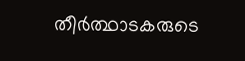തീർത്ഥാടകരുടെ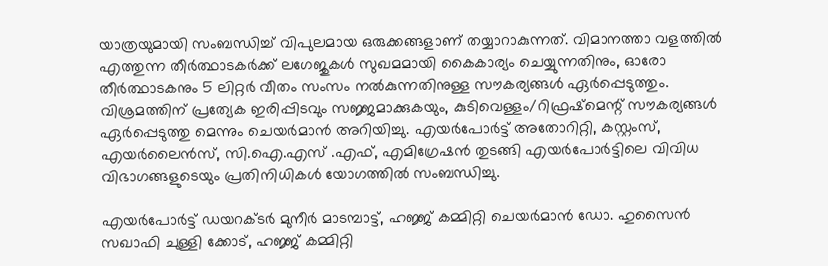യാത്രയുമായി സംബന്ധിച്ച് വിപുലമായ ഒരുക്കങ്ങളാണ് തയ്യാറാകുന്നത്. വിമാനത്താ വളത്തിൽ എത്തുന്ന തീർത്ഥാടകർക്ക് ലഗേജുകൾ സുഖമമായി കൈകാര്യം ചെയ്യുന്നതിനും, ഓരോ തീർത്ഥാടകനും 5 ലിറ്റർ വീതം സംസം നൽകുന്നതിനുള്ള സൗകര്യങ്ങൾ ഏർപ്പെടുത്തും. വിശ്രമത്തിന് പ്രത്യേക ഇരിപ്പിടവും സജ്ജമാക്കുകയും, കുടിവെള്ളം/റിഫ്രഷ്‌മെന്റ് സൗകര്യങ്ങൾ ഏർപ്പെടുത്തു മെന്നും ചെയർമാൻ അറിയിച്ചു. എയർപോർട്ട് അതോറിറ്റി, കസ്റ്റംസ്, എയർലൈൻസ്, സി.ഐ.എസ് .എഫ്, എമിഗ്രേഷൻ തുടങ്ങി എയർപോർട്ടിലെ വിവിധ വിഭാഗങ്ങളുടെയും പ്രതിനിധികൾ യോഗത്തിൽ സംബന്ധിച്ചു.

എയർപോർട്ട് ഡയറക്ടർ മുനീർ മാടമ്പാട്ട്, ഹജ്ജ് കമ്മിറ്റി ചെയർമാൻ ഡോ. ഹുസൈൻ സഖാഫി ചുള്ളി ക്കോട്, ഹജ്ജ് കമ്മിറ്റി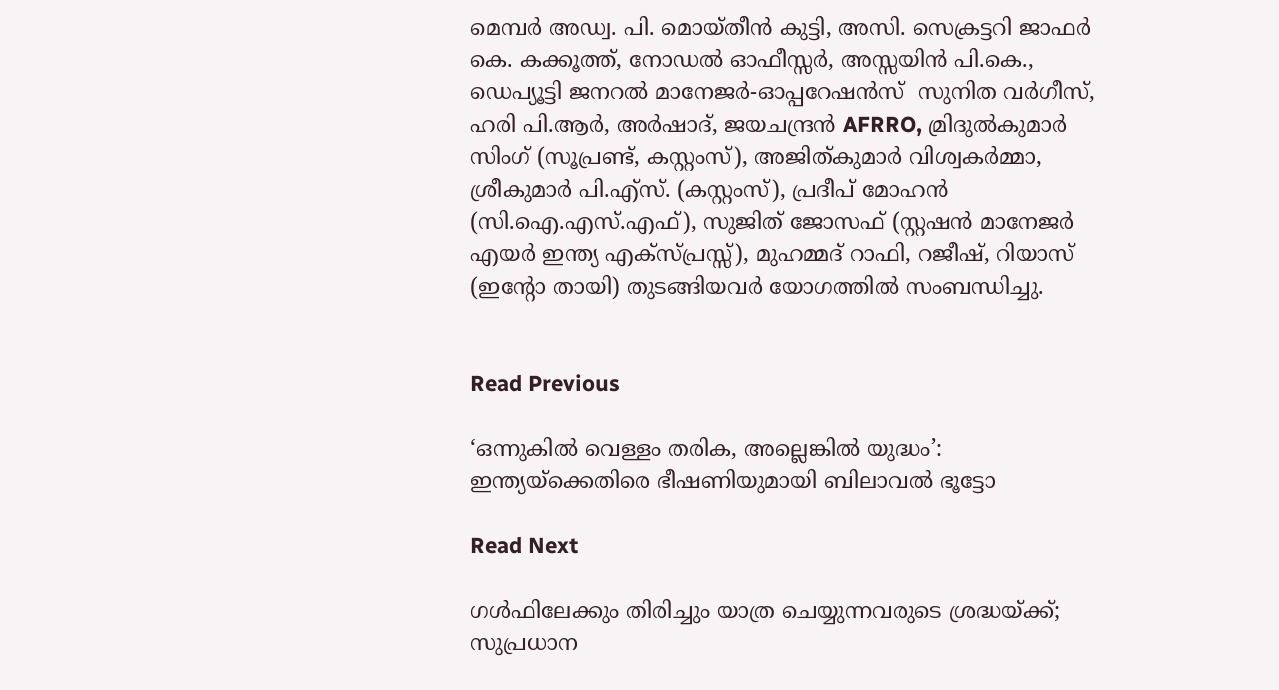മെമ്പർ അഡ്വ. പി. മൊയ്തീൻ കുട്ടി, അസി. സെക്രട്ടറി ജാഫർ കെ. കക്കൂത്ത്, നോഡൽ ഓഫീസ്സർ, അസ്സയിൻ പി.കെ., ഡെപ്യൂട്ടി ജനറൽ മാനേജർ-ഓപ്പറേഷൻസ്  സുനിത വർഗീസ്, ഹരി പി.ആർ, അർഷാദ്, ജയചന്ദ്രൻ AFRRO, മ്രിദുൽകുമാർ സിംഗ് (സൂപ്രണ്ട്, കസ്റ്റംസ്), അജിത്കുമാർ വിശ്വകർമ്മാ, ശ്രീകുമാർ പി.എ്‌സ്. (കസ്റ്റംസ്), പ്രദീപ് മോഹൻ (സി.ഐ.എസ്.എഫ്), സുജിത് ജോസഫ് (സ്റ്റഷൻ മാനേജർ എയർ ഇന്ത്യ എക്‌സ്പ്രസ്സ്), മുഹമ്മദ് റാഫി, റജീഷ്, റിയാസ് (ഇന്റോ തായി) തുടങ്ങിയവർ യോഗത്തിൽ സംബന്ധിച്ചു.


Read Previous

‘ഒന്നുകില്‍ വെള്ളം തരിക, അല്ലെങ്കില്‍ യുദ്ധം’: ഇന്ത്യയ്‌ക്കെതിരെ ഭീഷണിയുമായി ബിലാവല്‍ ഭൂട്ടോ

Read Next

ഗള്‍ഫിലേക്കും തിരിച്ചും യാത്ര ചെയ്യുന്നവരുടെ ശ്രദ്ധയ്‌ക്ക്; സുപ്രധാന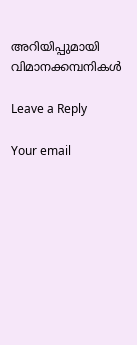അറിയിപ്പുമായി വിമാനക്കമ്പനികള്‍

Leave a Reply

Your email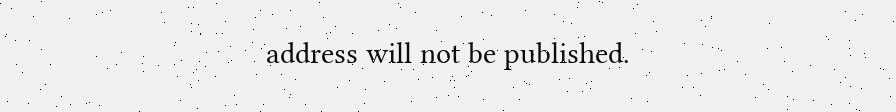address will not be published.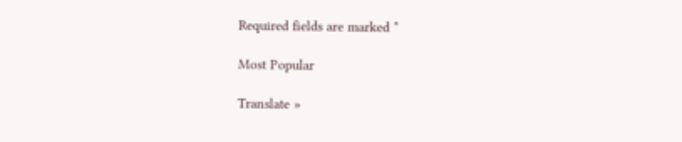Required fields are marked *

Most Popular

Translate »